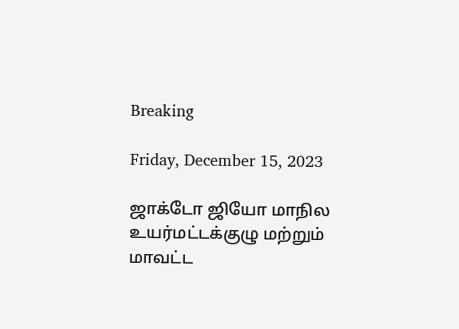Breaking

Friday, December 15, 2023

ஜாக்டோ ஜியோ மாநில உயர்மட்டக்குழு மற்றும் மாவட்ட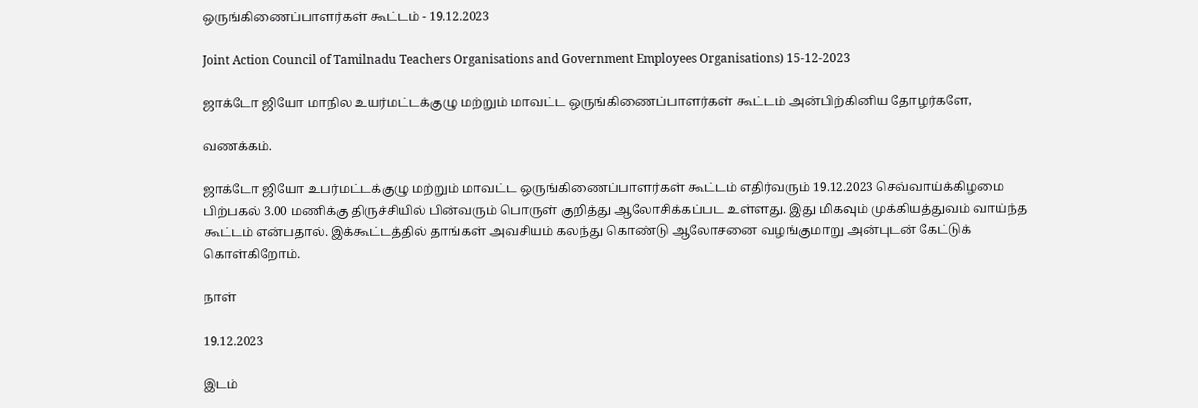ஒருங்கிணைப்பாளர்கள் கூட்டம் - 19.12.2023

Joint Action Council of Tamilnadu Teachers Organisations and Government Employees Organisations) 15-12-2023

ஜாக்டோ ஜியோ மாநில உயர்மட்டக்குழு மற்றும் மாவட்ட ஒருங்கிணைப்பாளர்கள் கூட்டம் அன்பிற்கினிய தோழர்களே,

வணக்கம்.

ஜாக்டோ ஜியோ உபர்மட்டக்குழு மற்றும் மாவட்ட ஒருங்கிணைப்பாளர்கள் கூட்டம் எதிர்வரும் 19.12.2023 செவ்வாய்க்கிழமை பிற்பகல் 3.00 மணிக்கு திருச்சியில் பின்வரும் பொருள் குறித்து ஆலோசிக்கப்பட உள்ளது. இது மிகவும் முக்கியத்துவம் வாய்ந்த கூட்டம் என்பதால். இக்கூட்டத்தில் தாங்கள் அவசியம் கலந்து கொண்டு ஆலோசனை வழங்குமாறு அன்புடன் கேட்டுக் கொள்கிறோம்.

நாள்

19.12.2023

இடம்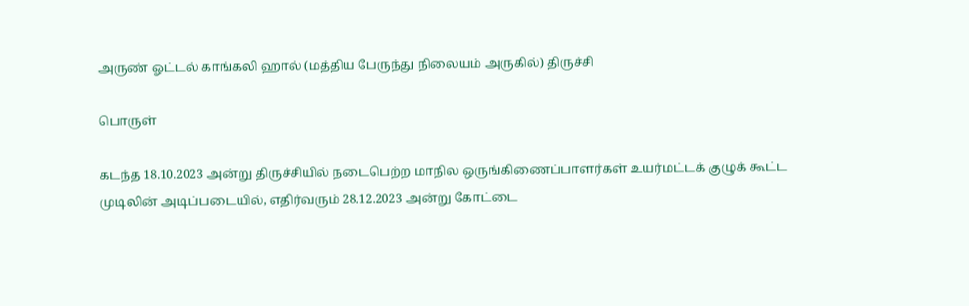அருண் ஓட்டல் காங்கலி ஹால் (மத்திய பேருந்து நிலையம் அருகில்) திருச்சி

பொருள்

கடந்த 18.10.2023 அன்று திருச்சியில் நடைபெற்ற மாநில ஒருங்கிணைப்பாளர்கள் உயர்மட்டக் குழுக் கூட்ட முடிலின் அடிப்படையில், எதிர்வரும் 28.12.2023 அன்று கோட்டை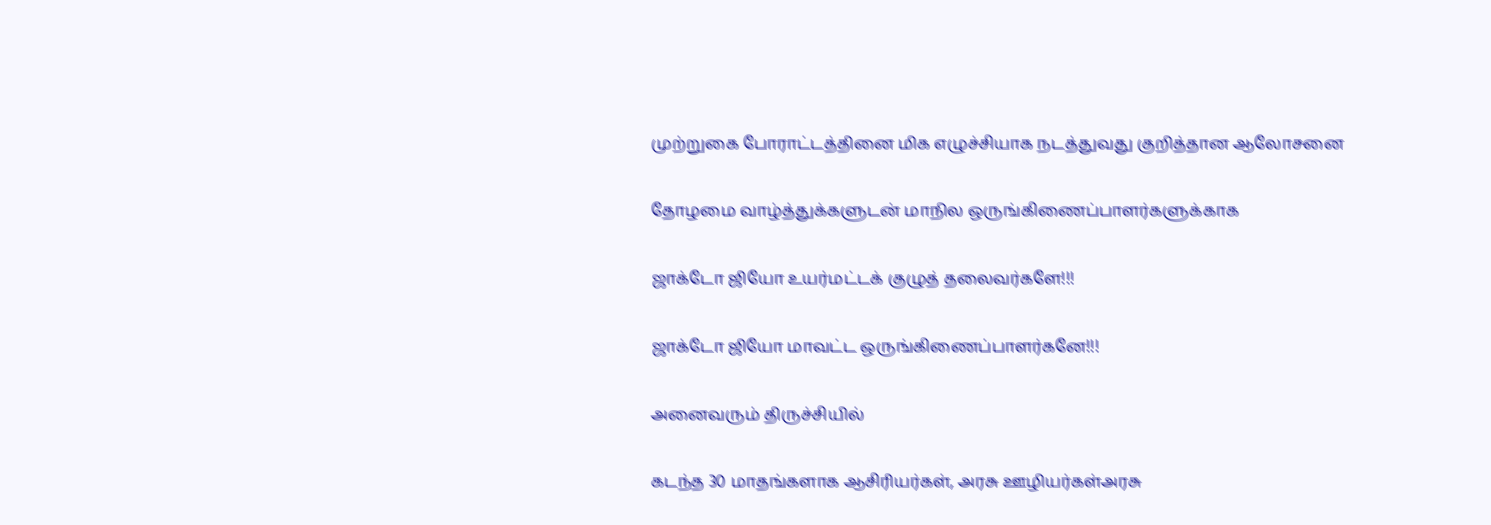முற்றுகை போராட்டத்தினை மிக எழுச்சியாக நடத்துவது குறித்தான ஆலோசனை

தோழமை வாழ்த்துக்களுடன் மாநில ஒருங்கிணைப்பாளர்களுக்காக

ஜாக்டோ ஜியோ உயர்மட்டக் குழுத் தலைவர்களே!!!

ஜாக்டோ ஜியோ மாவட்ட ஒருங்கிணைப்பாளர்கனே!!!

அனைவரும் திருச்சியில்

கடந்த 30 மாதங்களாக ஆசிரியர்கள், அரசு ஊழியர்கள்அரசு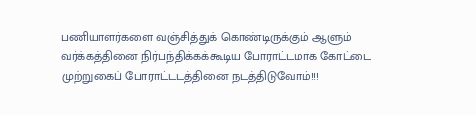பணியாளர்களை வஞ்சித்துக் கொண்டிருக்கும் ஆளும் வர்க்கத்தினை நிர்பந்திக்கக்கூடிய போராட்டமாக கோட்டை முற்றுகைப் போராட்டடத்தினை நடத்திடுவோம்!!!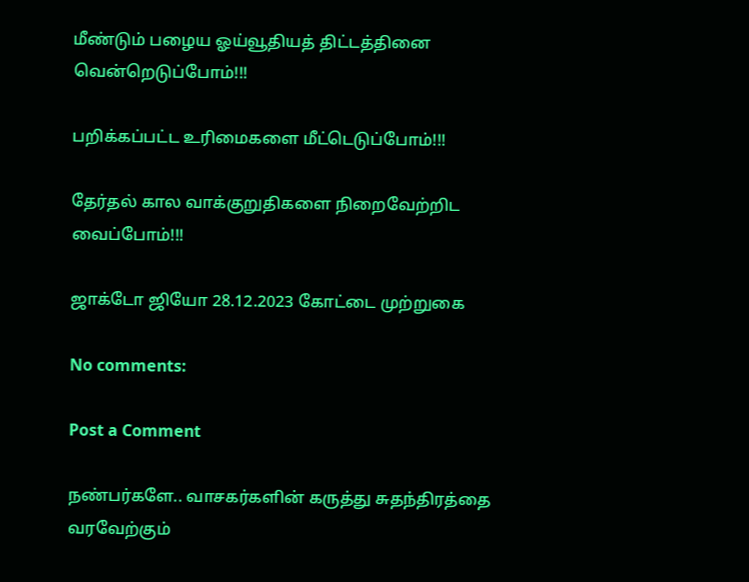மீண்டும் பழைய ஓய்வூதியத் திட்டத்தினை வென்றெடுப்போம்!!!

பறிக்கப்பட்ட உரிமைகளை மீட்டெடுப்போம்!!!

தேர்தல் கால வாக்குறுதிகளை நிறைவேற்றிட வைப்போம்!!!

ஜாக்டோ ஜியோ 28.12.2023 கோட்டை முற்றுகை

No comments:

Post a Comment

நண்பர்களே.. வாசகர்களின் கருத்து சுதந்திரத்தை வரவேற்கும்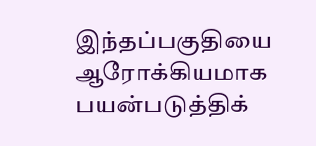இந்தப்பகுதியை ஆரோக்கியமாக பயன்படுத்திக்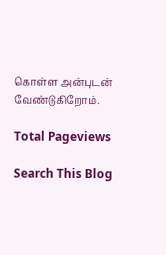கொள்ள அன்புடன் வேண்டுகிறோம்.

Total Pageviews

Search This Blog